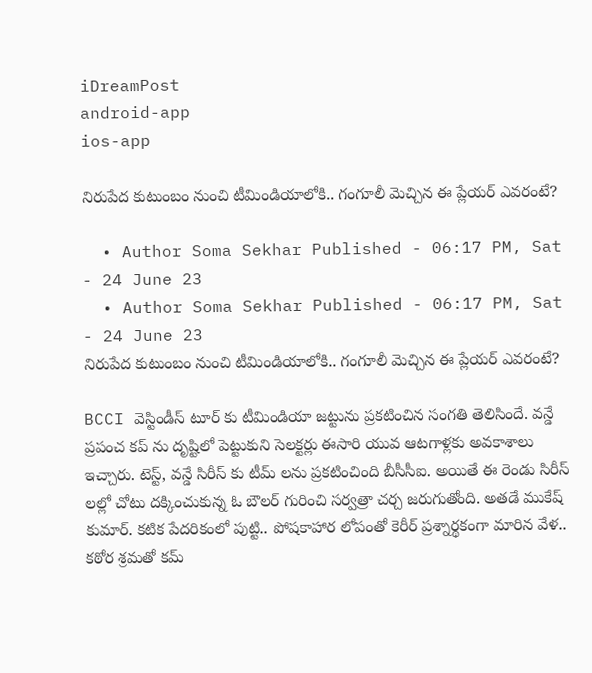iDreamPost
android-app
ios-app

నిరుపేద కుటుంబం నుంచి టీమిండియాలోకి.. గంగూలీ మెచ్చిన ఈ ప్లేయర్ ఎవరంటే?

  • Author Soma Sekhar Published - 06:17 PM, Sat - 24 June 23
  • Author Soma Sekhar Published - 06:17 PM, Sat - 24 June 23
నిరుపేద కుటుంబం నుంచి టీమిండియాలోకి.. గంగూలీ మెచ్చిన ఈ ప్లేయర్ ఎవరంటే?

BCCI వెస్టిండీస్ టూర్ కు టీమిండియా జట్టును ప్రకటించిన సంగతి తెలిసిందే. వన్డే ప్రపంచ కప్ ను దృష్టిలో పెట్టుకుని సెలక్టర్లు ఈసారి యువ ఆటగాళ్లకు అవకాశాలు ఇచ్చారు. టెస్ట్, వన్డే సిరీస్ కు టీమ్ లను ప్రకటించింది బీసీసీఐ. అయితే ఈ రెండు సిరీస్ లల్లో చోటు దక్కించుకున్న ఓ బౌలర్ గురించి సర్వత్రా చర్చ జరుగుతోంది. అతడే ముకేష్ కుమార్. కటిక పేదరికంలో పుట్టి.. పోషకాహార లోపంతో కెరీర్ ప్రశ్నార్థకంగా మారిన వేళ.. కఠోర శ్రమతో కమ్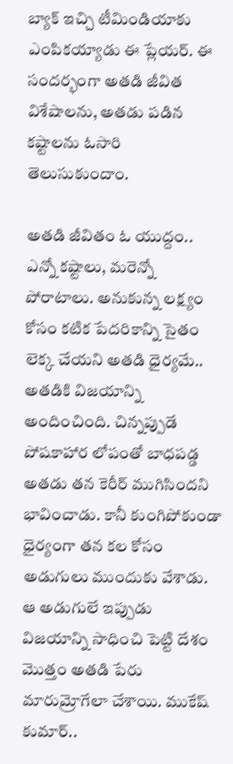బ్యాక్ ఇచ్చి టీమిండియాకు ఎంపికయ్యాడు ఈ ప్లేయర్. ఈ సందర్భంగా అతడి జీవిత విశేషాలను, అతడు పడిన కష్టాలను ఓసారి తెలుసుకుందాం.

అతడి జీవితం ఓ యుద్దం.. ఎన్నో కష్టాలు, మరెన్నో పోరాటాలు. అనుకున్న లక్ష్యం కోసం కటిక పేదరికాన్ని సైతం లెక్క చేయని అతడి ధైర్యమే.. అతడికి విజయాన్ని అందించింది. చిన్నప్పుడే పోషకాహార లోపంతో బాధపడ్డ అతడు తన కెరీర్ ముగిసిందని భావించాడు. కానీ కుంగిపోకుండా ధైర్యంగా తన కల కోసం అడుగులు ముందుకు వేశాడు. ఆ అడుగులే ఇప్పుడు విజయాన్ని సాధించి పెట్టి దేశం మెుత్తం అతడి పేరు మారుమ్రోగేలా చేశాయి. ముకేష్ కుమార్..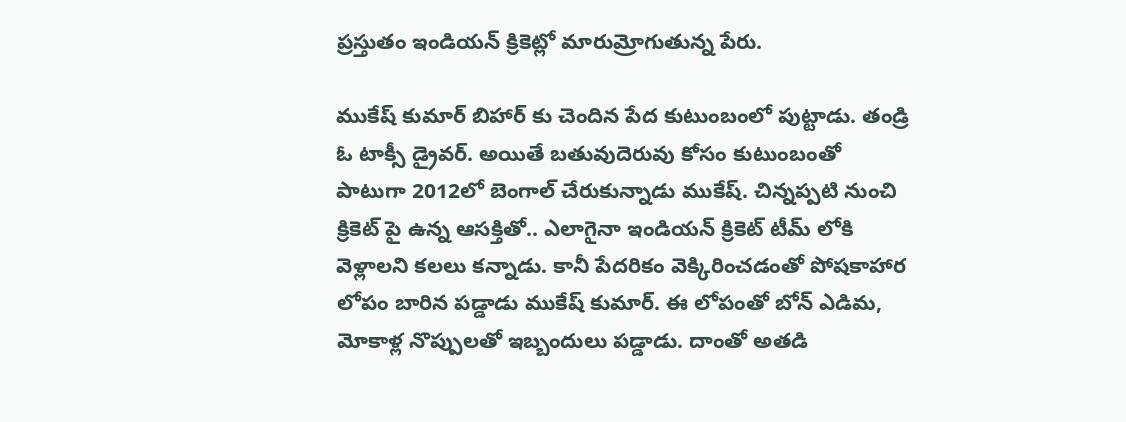ప్రస్తుతం ఇండియన్ క్రికెట్లో మారుమ్రోగుతున్న పేరు.

ముకేష్ కుమార్ బిహార్ కు చెందిన పేద కుటుంబంలో పుట్టాడు. తండ్రి ఓ టాక్సీ డ్రైవర్. అయితే బతువుదెరువు కోసం కుటుంబంతో పాటుగా 2012లో బెంగాల్ చేరుకున్నాడు ముకేష్. చిన్నప్పటి నుంచి క్రికెట్ పై ఉన్న ఆసక్తితో.. ఎలాగైనా ఇండియన్ క్రికెట్ టీమ్ లోకి వెళ్లాలని కలలు కన్నాడు. కానీ పేదరికం వెక్కిరించడంతో పోషకాహార లోపం బారిన పడ్డాడు ముకేష్ కుమార్. ఈ లోపంతో బోన్ ఎడిమ, మోకాళ్ల నొప్పులతో ఇబ్బందులు పడ్డాడు. దాంతో అతడి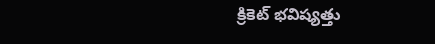క్రికెట్ భవిష్యత్తు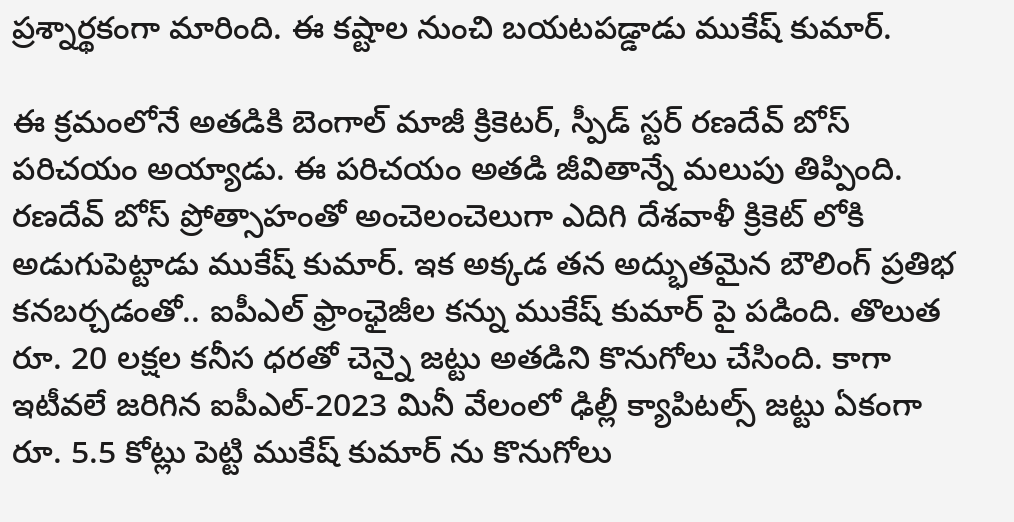ప్రశ్నార్థకంగా మారింది. ఈ కష్టాల నుంచి బయటపడ్డాడు ముకేష్ కుమార్.

ఈ క్రమంలోనే అతడికి బెంగాల్ మాజీ క్రికెటర్, స్పీడ్ స్టర్ రణదేవ్ బోస్ పరిచయం అయ్యాడు. ఈ పరిచయం అతడి జీవితాన్నే మలుపు తిప్పింది. రణదేవ్ బోస్ ప్రోత్సాహంతో అంచెలంచెలుగా ఎదిగి దేశవాళీ క్రికెట్ లోకి అడుగుపెట్టాడు ముకేష్ కుమార్. ఇక అక్కడ తన అద్భుతమైన బౌలింగ్ ప్రతిభ కనబర్చడంతో.. ఐపీఎల్ ఫ్రాంఛైజీల కన్ను ముకేష్ కుమార్ పై పడింది. తొలుత రూ. 20 లక్షల కనీస ధరతో చెన్నై జట్టు అతడిని కొనుగోలు చేసింది. కాగా ఇటీవలే జరిగిన ఐపీఎల్-2023 మినీ వేలంలో ఢిల్లీ క్యాపిటల్స్ జట్టు ఏకంగా రూ. 5.5 కోట్లు పెట్టి ముకేష్ కుమార్ ను కొనుగోలు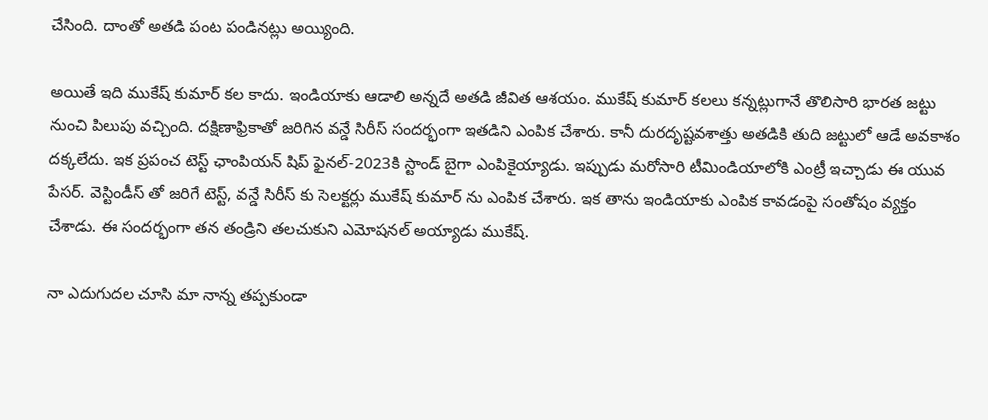చేసింది. దాంతో అతడి పంట పండినట్లు అయ్యింది.

అయితే ఇది ముకేష్ కుమార్ కల కాదు. ఇండియాకు ఆడాలి అన్నదే అతడి జీవిత ఆశయం. ముకేష్ కుమార్ కలలు కన్నట్లుగానే తొలిసారి భారత జట్టు నుంచి పిలుపు వచ్చింది. దక్షిణాఫ్రికాతో జరిగిన వన్డే సిరీస్ సందర్భంగా ఇతడిని ఎంపిక చేశారు. కానీ దురదృష్టవశాత్తు అతడికి తుది జట్టులో ఆడే అవకాశం దక్కలేదు. ఇక ప్రపంచ టెస్ట్ ఛాంపియన్ షిప్ ఫైనల్-2023కి స్టాండ్ బైగా ఎంపికైయ్యాడు. ఇప్పుడు మరోసారి టీమిండియాలోకి ఎంట్రీ ఇచ్చాడు ఈ యువ పేసర్. వెస్టిండీస్ తో జరిగే టెస్ట్, వన్డే సిరీస్ కు సెలక్టర్లు ముకేష్ కుమార్ ను ఎంపిక చేశారు. ఇక తాను ఇండియాకు ఎంపిక కావడంపై సంతోషం వ్యక్తం చేశాడు. ఈ సందర్భంగా తన తండ్రిని తలచుకుని ఎమోషనల్ అయ్యాడు ముకేష్.

నా ఎదుగుదల చూసి మా నాన్న తప్పకుండా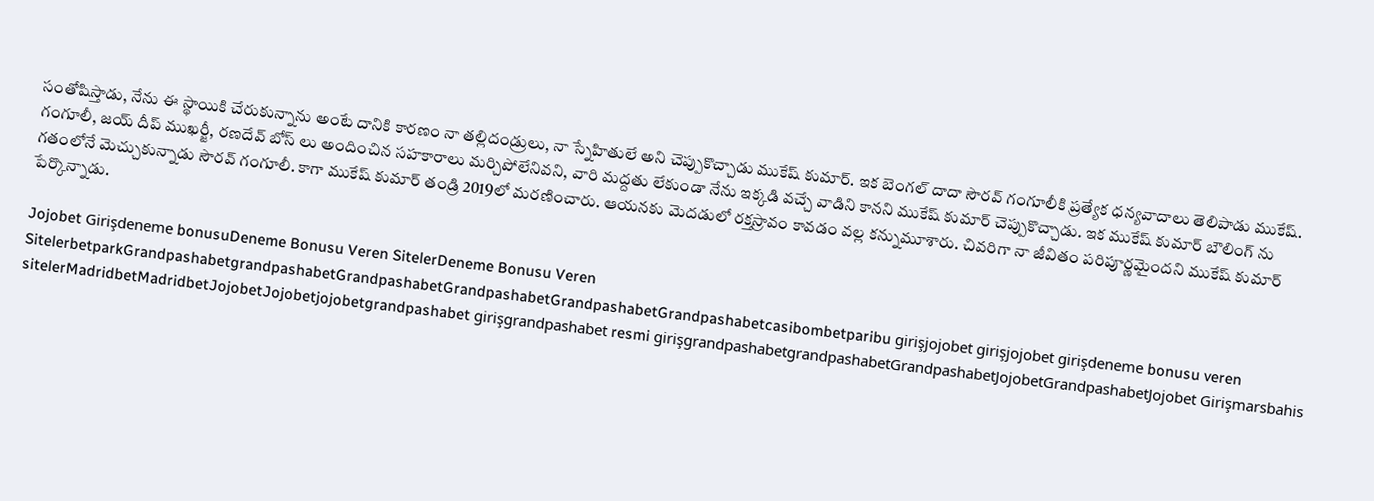సంతోషిస్తాడు, నేను ఈ స్థాయికి చేరుకున్నాను అంటే దానికి కారణం నా తల్లిదండ్రులు, నా స్నేహితులే అని చెప్పుకొచ్చాడు ముకేష్ కుమార్. ఇక బెంగల్ దాదా సౌరవ్ గంగూలీకి ప్రత్యేక ధన్యవాదాలు తెలిపాడు ముకేష్. గంగూలీ, జయ్ దీప్ ముఖర్జీ, రణదేవ్ బోస్ లు అందించిన సహకారాలు మర్చిపోలేనివని, వారి మద్దతు లేకుండా నేను ఇక్కడి వచ్చే వాడిని కానని ముకేష్ కుమార్ చెప్పుకొచ్చాడు. ఇక ముకేష్ కుమార్ బౌలింగ్ ను గతంలోనే మెచ్చుకున్నాడు సౌరవ్ గంగూలీ. కాగా ముకేష్ కుమార్ తండ్రి 2019లో మరణించారు. ఆయనకు మెదడులో రక్తస్రావం కావడం వల్ల కన్నుమూశారు. చివరిగా నా జీవితం పరిపూర్ణమైందని ముకేష్ కుమార్ పేర్కొన్నాడు.

Jojobet Girişdeneme bonusuDeneme Bonusu Veren SitelerDeneme Bonusu Veren SitelerbetparkGrandpashabetgrandpashabetGrandpashabetGrandpashabetGrandpashabetGrandpashabetcasibombetparibu girişjojobet girişjojobet girişdeneme bonusu veren sitelerMadridbetMadridbetJojobetJojobetjojobetgrandpashabet girişgrandpashabet resmi girişgrandpashabetgrandpashabetGrandpashabetJojobetGrandpashabetJojobet Girişmarsbahis